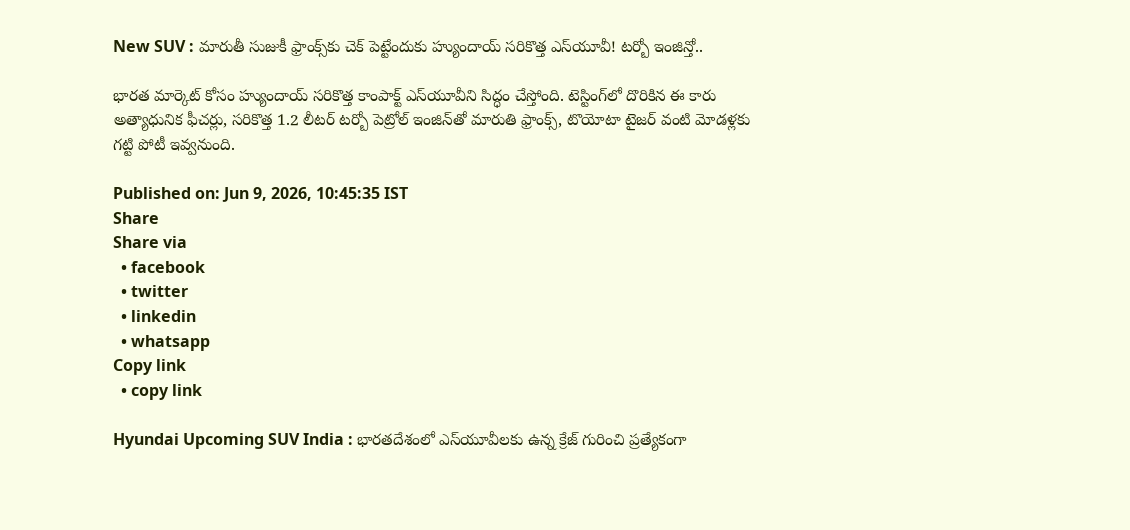New SUV : మారుతీ సుజుకీ ఫ్రాంక్స్‌కు చెక్ పెట్టేందుకు హ్యుందాయ్ సరికొత్త ఎస్‌యూవీ! టర్బో ఇంజిన్తో..

భారత మార్కెట్ కోసం హ్యుందాయ్ సరికొత్త కాంపాక్ట్ ఎస్‌యూవీని సిద్ధం చేస్తోంది. టెస్టింగ్‌లో దొరికిన ఈ కారు అత్యాధునిక ఫీచర్లు, సరికొత్త 1.2 లీటర్ టర్బో పెట్రోల్ ఇంజిన్‌తో మారుతి ఫ్రాంక్స్, టొయోటా టైజర్ వంటి మోడళ్లకు గట్టి పోటీ ఇవ్వనుంది.

Published on: Jun 9, 2026, 10:45:35 IST
Share
Share via
  • facebook
  • twitter
  • linkedin
  • whatsapp
Copy link
  • copy link

Hyundai Upcoming SUV India : భారతదేశంలో ఎస్‌యూవీలకు ఉన్న క్రేజ్ గురించి ప్రత్యేకంగా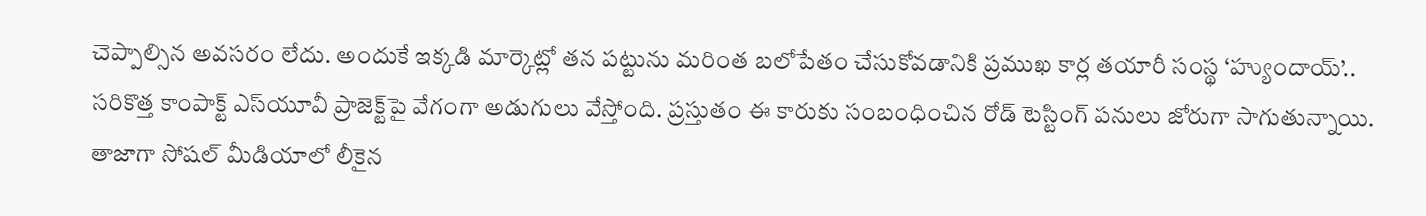చెప్పాల్సిన అవసరం లేదు. అందుకే ఇక్కడి మార్కెట్లో తన పట్టును మరింత బలోపేతం చేసుకోవడానికి ప్రముఖ కార్ల తయారీ సంస్థ ‘హ్యుందాయ్’.. సరికొత్త కాంపాక్ట్ ఎస్‌యూవీ ప్రాజెక్ట్‌పై వేగంగా అడుగులు వేస్తోంది. ప్రస్తుతం ఈ కారుకు సంబంధించిన రోడ్ టెస్టింగ్ పనులు జోరుగా సాగుతున్నాయి. తాజాగా సోషల్ మీడియాలో లీకైన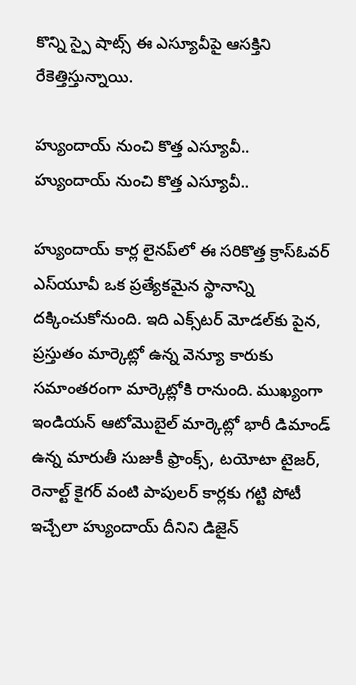కొన్ని స్పై షాట్స్ ఈ ఎస్యూవీపై ఆసక్తిని రేకెత్తిస్తున్నాయి.

హ్యుందాయ్ నుంచి కొత్త ఎస్యూవీ..
హ్యుందాయ్ నుంచి కొత్త ఎస్యూవీ..

హ్యుందాయ్ కార్ల లైనప్‌లో ఈ సరికొత్త క్రాస్ఓవర్ ఎస్‌యూవీ ఒక ప్రత్యేకమైన స్థానాన్ని దక్కించుకోనుంది. ఇది ఎక్స్‌టర్ మోడల్‌కు పైన, ప్రస్తుతం మార్కెట్లో ఉన్న వెన్యూ కారుకు సమాంతరంగా మార్కెట్లోకి రానుంది. ముఖ్యంగా ఇండియన్ ఆటోమొబైల్ మార్కెట్లో భారీ డిమాండ్ ఉన్న మారుతీ సుజుకీ ఫ్రాంక్స్, టయోటా టైజర్, రెనాల్ట్ కైగర్ వంటి పాపులర్ కార్లకు గట్టి పోటీ ఇచ్చేలా హ్యుందాయ్ దీనిని డిజైన్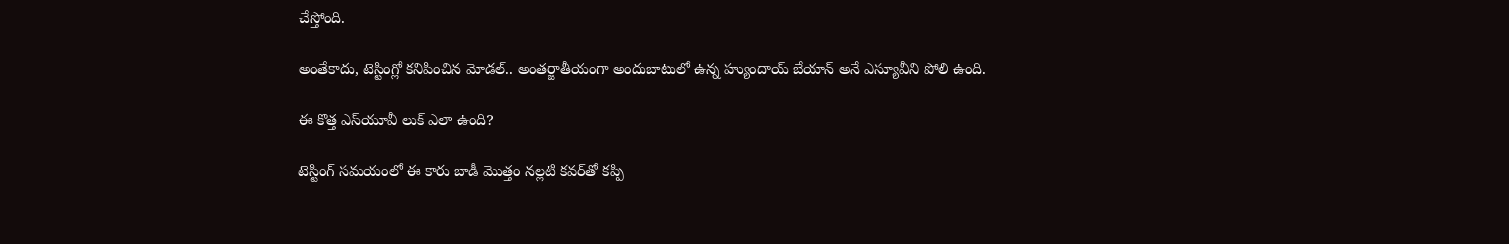చేస్తోంది.

అంతేకాదు, టెస్టింగ్లో కనిపించిన మోడల్.. అంతర్జాతీయంగా అందుబాటులో ఉన్న హ్యుందాయ్ బేయాన్ అనే ఎస్యూవీని పోలి ఉంది.

ఈ కొత్త ఎస్‌యూవీ లుక్ ఎలా ఉంది?

టెస్టింగ్ సమయంలో ఈ కారు బాడీ మొత్తం నల్లటి కవర్‌తో కప్పి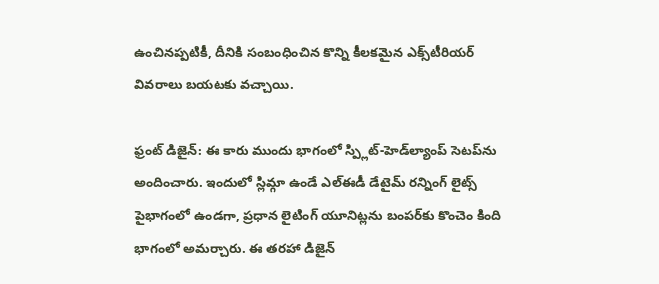ఉంచినప్పటికీ, దీనికి సంబంధించిన కొన్ని కీలకమైన ఎక్స్‌టీరియర్ వివరాలు బయటకు వచ్చాయి.

ఫ్రంట్ డిజైన్: ఈ కారు ముందు భాగంలో స్ప్లిట్-హెడ్‌ల్యాంప్ సెటప్‌ను అందించారు. ఇందులో స్లిమ్గా ఉండే ఎల్‌ఈడీ డేటైమ్ రన్నింగ్ లైట్స్ పైభాగంలో ఉండగా, ప్రధాన లైటింగ్ యూనిట్లను బంపర్‌కు కొంచెం కింది భాగంలో అమర్చారు. ఈ తరహా డిజైన్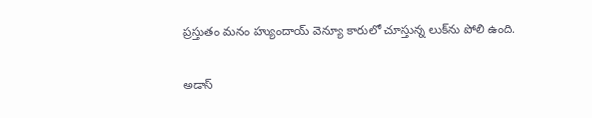ప్రస్తుతం మనం హ్యుందాయ్ వెన్యూ కారులో చూస్తున్న లుక్‌ను పోలి ఉంది.

అడాస్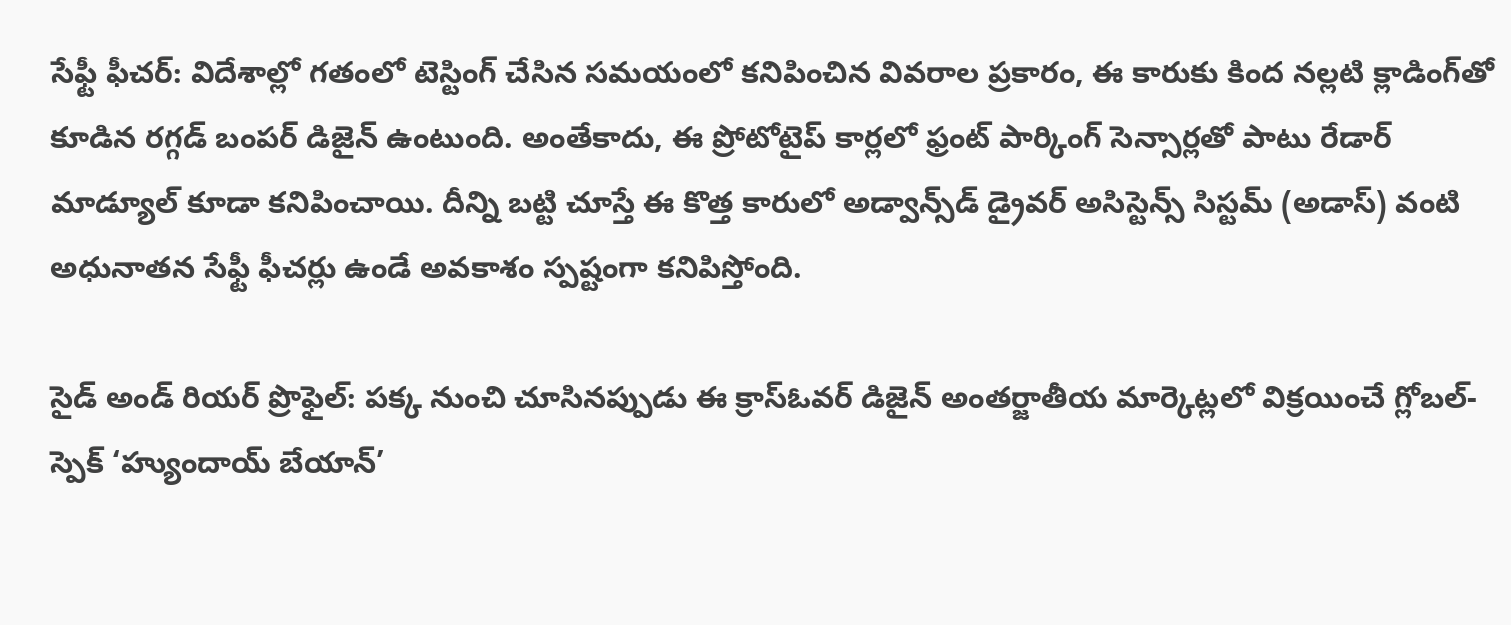సేఫ్టీ ఫీచర్: విదేశాల్లో గతంలో టెస్టింగ్ చేసిన సమయంలో కనిపించిన వివరాల ప్రకారం, ఈ కారుకు కింద నల్లటి క్లాడింగ్‌తో కూడిన రగ్గడ్ బంపర్ డిజైన్ ఉంటుంది. అంతేకాదు, ఈ ప్రోటోటైప్ కార్లలో ఫ్రంట్ పార్కింగ్ సెన్సార్లతో పాటు రేడార్ మాడ్యూల్ కూడా కనిపించాయి. దీన్ని బట్టి చూస్తే ఈ కొత్త కారులో అడ్వాన్స్‌డ్ డ్రైవర్ అసిస్టెన్స్ సిస్టమ్ (అడాస్) వంటి అధునాతన సేఫ్టీ ఫీచర్లు ఉండే అవకాశం స్పష్టంగా కనిపిస్తోంది.

సైడ్ అండ్ రియర్ ప్రొఫైల్: పక్క నుంచి చూసినప్పుడు ఈ క్రాస్ఓవర్ డిజైన్ అంతర్జాతీయ మార్కెట్లలో విక్రయించే గ్లోబల్-స్పెక్ ‘హ్యుందాయ్ బేయాన్’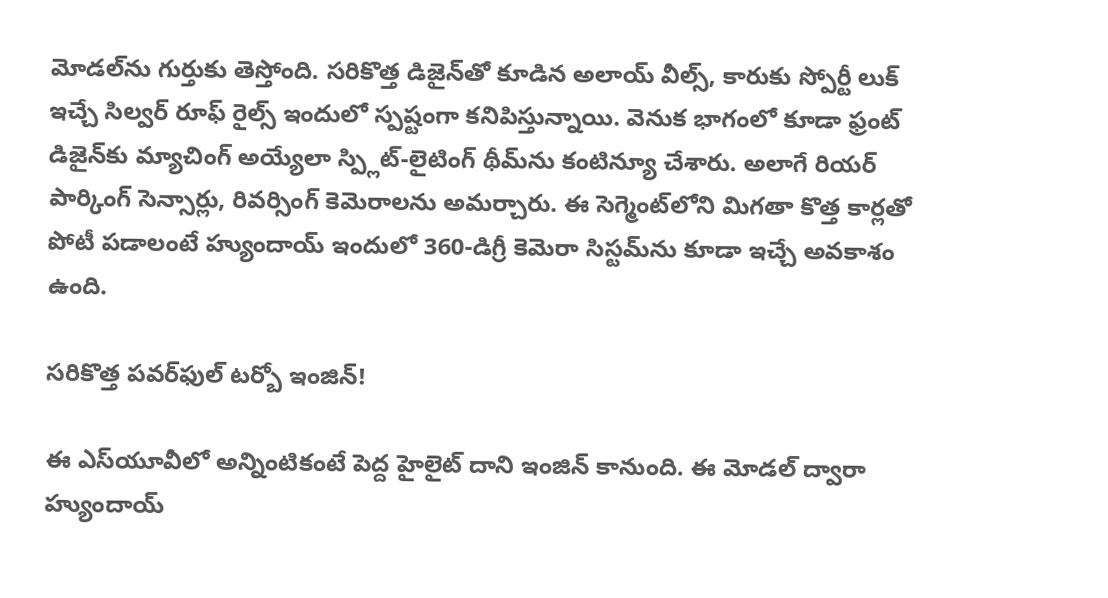మోడల్‌ను గుర్తుకు తెస్తోంది. సరికొత్త డిజైన్‌తో కూడిన అలాయ్ వీల్స్, కారుకు స్పోర్టీ లుక్ ఇచ్చే సిల్వర్ రూఫ్ రైల్స్ ఇందులో స్పష్టంగా కనిపిస్తున్నాయి. వెనుక భాగంలో కూడా ఫ్రంట్ డిజైన్‌కు మ్యాచింగ్ అయ్యేలా స్ప్లిట్-లైటింగ్ థీమ్‌ను కంటిన్యూ చేశారు. అలాగే రియర్ పార్కింగ్ సెన్సార్లు, రివర్సింగ్ కెమెరాలను అమర్చారు. ఈ సెగ్మెంట్‌లోని మిగతా కొత్త కార్లతో పోటీ పడాలంటే హ్యుందాయ్ ఇందులో 360-డిగ్రీ కెమెరా సిస్టమ్‌ను కూడా ఇచ్చే అవకాశం ఉంది.

సరికొత్త పవర్‌ఫుల్ టర్బో ఇంజిన్!

ఈ ఎస్‌యూవీలో అన్నింటికంటే పెద్ద హైలైట్ దాని ఇంజిన్ కానుంది. ఈ మోడల్ ద్వారా హ్యుందాయ్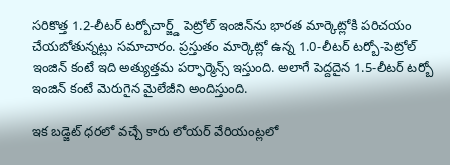సరికొత్త 1.2-లీటర్ టర్బోచార్జ్డ్ పెట్రోల్ ఇంజిన్‌ను భారత మార్కెట్లోకి పరిచయం చేయబోతున్నట్లు సమాచారం. ప్రస్తుతం మార్కెట్లో ఉన్న 1.0-లీటర్ టర్బో-పెట్రోల్ ఇంజిన్ కంటే ఇది అత్యుత్తమ పర్ఫార్మెన్స్ ఇస్తుంది. అలాగే పెద్దదైన 1.5-లీటర్ టర్బో ఇంజిన్ కంటే మెరుగైన మైలేజీని అందిస్తుంది.

ఇక బడ్జెట్ ధరలో వచ్చే కారు లోయర్ వేరియంట్లలో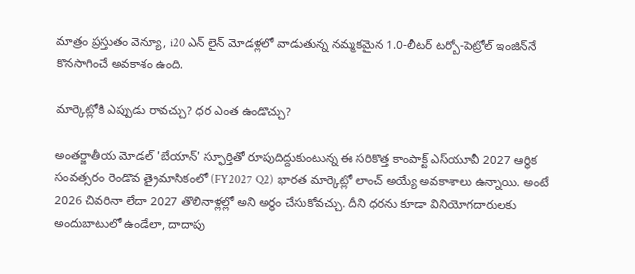మాత్రం ప్రస్తుతం వెన్యూ, i20 ఎన్ లైన్ మోడళ్లలో వాడుతున్న నమ్మకమైన 1.0-లీటర్ టర్బో-పెట్రోల్ ఇంజిన్‌నే కొనసాగించే అవకాశం ఉంది.

మార్కెట్లోకి ఎప్పుడు రావచ్చు? ధర ఎంత ఉండొచ్చు?

అంతర్జాతీయ మోడల్ 'బేయాన్' స్ఫూర్తితో రూపుదిద్దుకుంటున్న ఈ సరికొత్త కాంపాక్ట్ ఎస్‌యూవీ 2027 ఆర్థిక సంవత్సరం రెండొవ త్రైమాసికంలో (FY2027 Q2) భారత మార్కెట్లో లాంచ్ అయ్యే అవకాశాలు ఉన్నాయి. అంటే 2026 చివరినా లేదా 2027 తొలినాళ్లల్లో అని అర్థం చేసుకోవచ్చు. దీని ధరను కూడా వినియోగదారులకు అందుబాటులో ఉండేలా, దాదాపు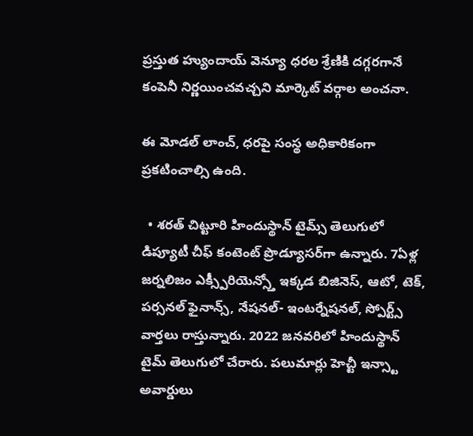ప్రస్తుత హ్యుందాయ్ వెన్యూ ధరల శ్రేణికి దగ్గరగానే కంపెనీ నిర్ణయించవచ్చని మార్కెట్ వర్గాల అంచనా.

ఈ మోడల్ లాంచ్, ధరపై సంస్థ అధికారికంగా ప్రకటించాల్సి ఉంది.

  • శరత్ చిట్టూరి హిందుస్థాన్ టైమ్స్ తెలుగులో డిప్యూటీ చీఫ్ కంటెంట్ ప్రొడ్యూసర్‌గా ఉన్నారు. 7ఏళ్ల జర్నలిజం ఎక్స్పీరియెన్స్తో ఇక్కడ బిజినెస్, ఆటో, టెక్, పర్సనల్ ఫైనాన్స్, నేషనల్- ఇంటర్నేషనల్, స్పోర్ట్స్ వార్తలు రాస్తున్నారు. 2022 జనవరిలో హిందుస్థాన్ టైమ్ తెలుగులో చేరారు. పలుమార్లు హెచ్టీ ఇన్స్టా అవార్డులు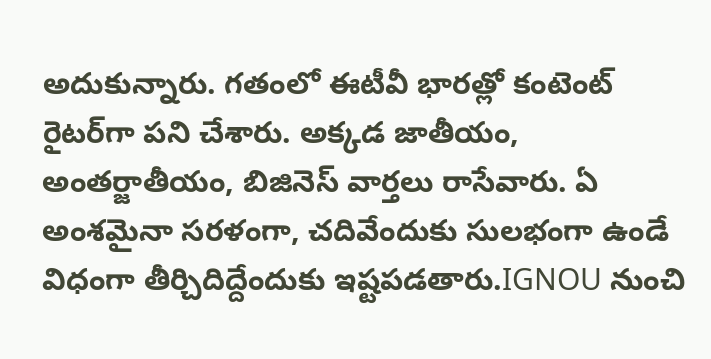అదుకున్నారు. గతంలో ఈటీవీ భారత్లో కంటెంట్ రైటర్‌గా పని చేశారు. అక్కడ జాతీయం, అంతర్జాతీయం, బిజినెస్ వార్తలు రాసేవారు. ఏ అంశమైనా సరళంగా, చదివేందుకు సులభంగా ఉండే విధంగా తీర్చిదిద్దేందుకు ఇష్టపడతారు.IGNOU నుంచి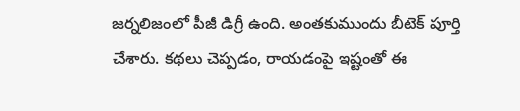జర్నలిజంలో పీజీ డిగ్రీ ఉంది. అంతకుముందు బీటెక్ పూర్తి చేశారు. కథలు చెప్పడం, రాయడంపై ఇష్టంతో ఈ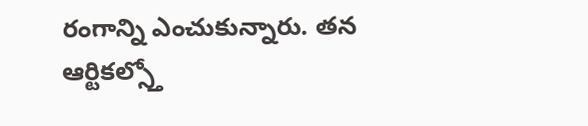రంగాన్ని ఎంచుకున్నారు. తన ఆర్టికల్స్తో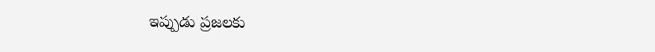ఇప్పుడు ప్రజలకు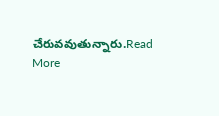చేరువవుతున్నారు.Read More